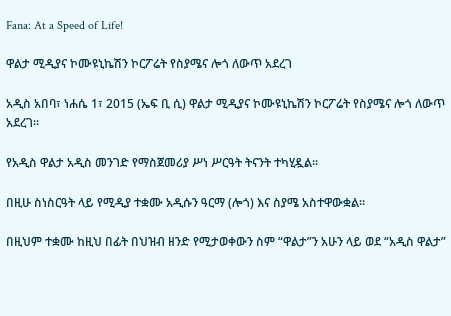Fana: At a Speed of Life!

ዋልታ ሚዲያና ኮሙዩኒኬሽን ኮርፖሬት የስያሜና ሎጎ ለውጥ አደረገ

አዲስ አበባ፣ ነሐሴ 1፣ 2015 (ኤፍ ቢ ሲ) ዋልታ ሚዲያና ኮሙዩኒኬሽን ኮርፖሬት የስያሜና ሎጎ ለውጥ አደረገ።

የአዲስ ዋልታ አዲስ መንገድ የማስጀመሪያ ሥነ ሥርዓት ትናንት ተካሂዷል።

በዚሁ ስነስርዓት ላይ የሚዲያ ተቋሙ አዲሱን ዓርማ (ሎጎ) እና ስያሜ አስተዋውቋል።

በዚህም ተቋሙ ከዚህ በፊት በህዝብ ዘንድ የሚታወቀውን ስም “ዋልታ”ን አሁን ላይ ወደ “አዲስ ዋልታ”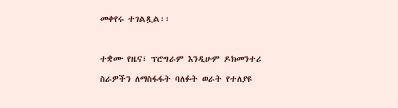መቀየሩ ተገልጿል፡፡

ተቋሙ የዜና፣ ፕሮግራም እንዲሁም ዶክመንተሪ ስራዎችን ለማስፋፋት ባለፉት ወራት የተለያዩ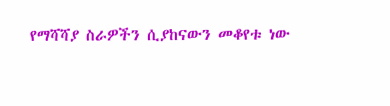የማሻሻያ ስራዎችን ሲያከናውን መቆየቱ ነው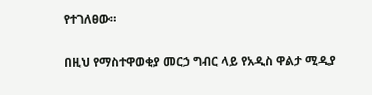የተገለፀው።

በዚህ የማስተዋወቂያ መርኃ ግብር ላይ የአዲስ ዋልታ ሚዲያ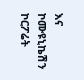እና ኮሙዩኒኬሽን ኮርፖሬት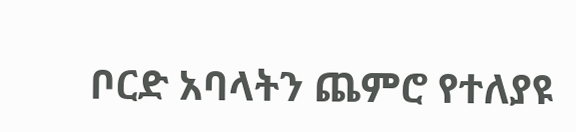ቦርድ አባላትን ጨምሮ የተለያዩ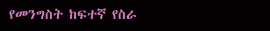የመንግስት ከፍተኛ የስራ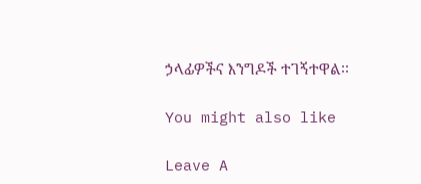ኃላፊዎችና እንግዶች ተገኝተዋል፡፡

You might also like

Leave A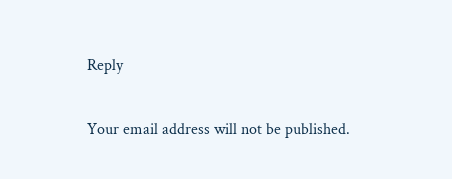Reply

Your email address will not be published.